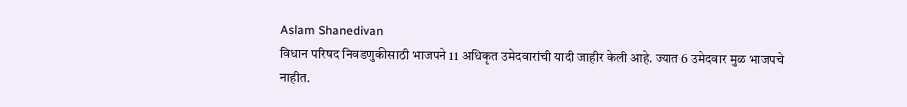Aslam Shanedivan
विधान परिषद निवडणुकीसाठी भाजपने 11 अधिकृत उमेदवारांची यादी जाहीर केली आहे. ज्यात 6 उमेदवार मुळ भाजपचे नाहीत.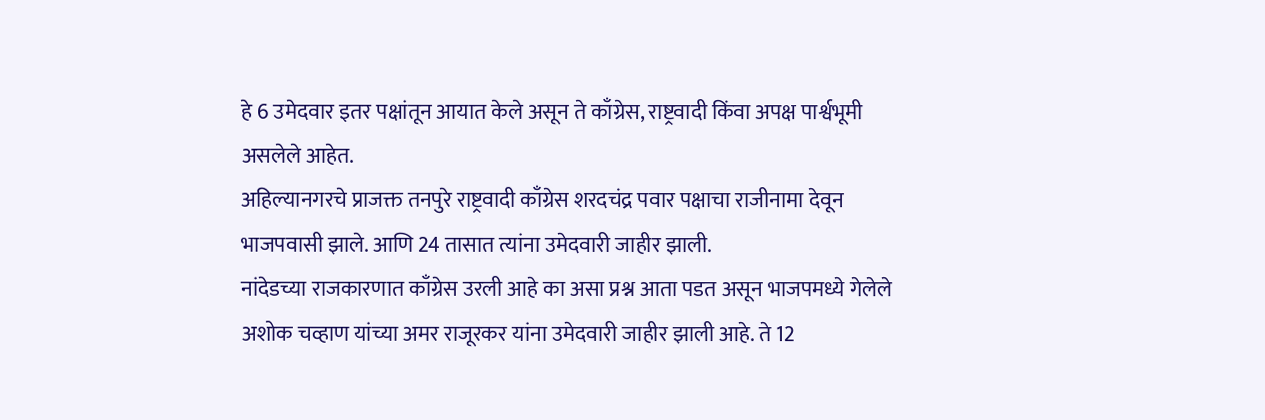हे 6 उमेदवार इतर पक्षांतून आयात केले असून ते काँग्रेस, राष्ट्रवादी किंवा अपक्ष पार्श्वभूमी असलेले आहेत.
अहिल्यानगरचे प्राजक्त तनपुरे राष्ट्रवादी काँग्रेस शरदचंद्र पवार पक्षाचा राजीनामा देवून भाजपवासी झाले. आणि 24 तासात त्यांना उमेदवारी जाहीर झाली.
नांदेडच्या राजकारणात काँग्रेस उरली आहे का असा प्रश्न आता पडत असून भाजपमध्ये गेलेले अशोक चव्हाण यांच्या अमर राजूरकर यांना उमेदवारी जाहीर झाली आहे. ते 12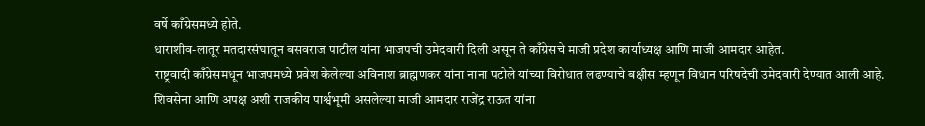वर्षे काँग्रेसमध्ये होते.
धाराशीव-लातूर मतदारसंघातून बसवराज पाटील यांना भाजपची उमेदवारी दिली असून ते काँग्रेसचे माजी प्रदेश कार्याध्यक्ष आणि माजी आमदार आहेत.
राष्ट्रवादी काँग्रेसमधून भाजपमध्ये प्रवेश केलेल्या अविनाश ब्राह्मणकर यांना नाना पटोले यांच्या विरोधात लढण्याचे बक्षीस म्हणून विधान परिषदेची उमेदवारी देण्यात आली आहे.
शिवसेना आणि अपक्ष अशी राजकीय पार्श्वभूमी असलेल्या माजी आमदार राजेंद्र राऊत यांना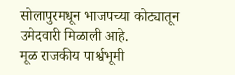सोलापुरमधून भाजपच्या कोट्यातून उमेदवारी मिळाली आहे.
मूळ राजकीय पार्श्वभूमी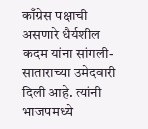काँग्रेस पक्षाची असणारे धैर्यशील कदम यांना सांगली-साताराच्या उमेदवारी दिली आहे. त्यांनी भाजपमध्ये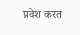प्रवेश करत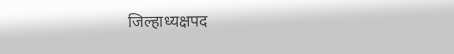जिल्हाध्यक्षपद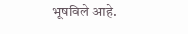भूषविले आहे.